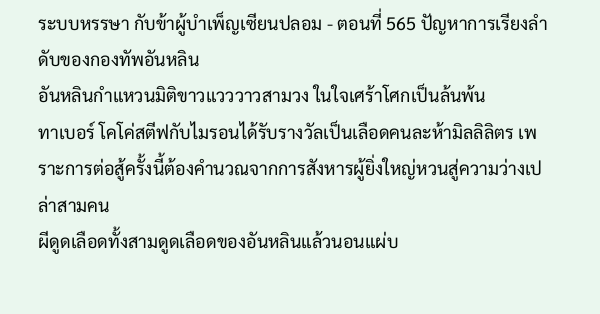ระบบหรรษา กับข้าผู้บำเพ็ญเซียนปลอม - ตอนที่ 565 ปัญหาการเรียงลำดับของกองทัพอันหลิน
อันหลินกำแหวนมิติขาวแวววาวสามวง ในใจเศร้าโศกเป็นล้นพ้น
ทาเบอร์ โคโค่สตีฟกับไมรอนได้รับรางวัลเป็นเลือดคนละห้ามิลลิลิตร เพราะการต่อสู้ครั้งนี้ต้องคำนวณจากการสังหารผู้ยิ่งใหญ่หวนสู่ความว่างเปล่าสามคน
ผีดูดเลือดทั้งสามดูดเลือดของอันหลินแล้วนอนแผ่บ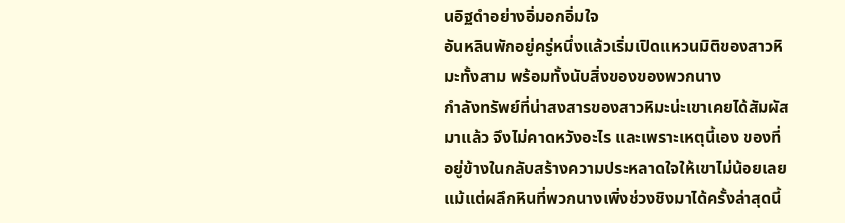นอิฐดำอย่างอิ่มอกอิ่มใจ
อันหลินพักอยู่ครู่หนึ่งแล้วเริ่มเปิดแหวนมิติของสาวหิมะทั้งสาม พร้อมทั้งนับสิ่งของของพวกนาง
กำลังทรัพย์ที่น่าสงสารของสาวหิมะน่ะเขาเคยได้สัมผัสมาแล้ว จึงไม่คาดหวังอะไร และเพราะเหตุนี้เอง ของที่อยู่ข้างในกลับสร้างความประหลาดใจให้เขาไม่น้อยเลย
แม้แต่ผลึกหินที่พวกนางเพิ่งช่วงชิงมาได้ครั้งล่าสุดนี้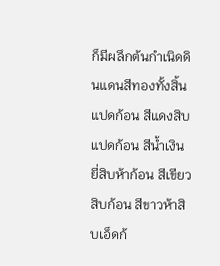ก็มีผลึกต้นกำเนิดดินแดนสีทองทั้งสิ้นแปดก้อน สีแดงสิบแปดก้อน สีน้ำเงินยี่สิบห้าก้อน สีเขียวสิบก้อน สีขาวห้าสิบเอ็ดก้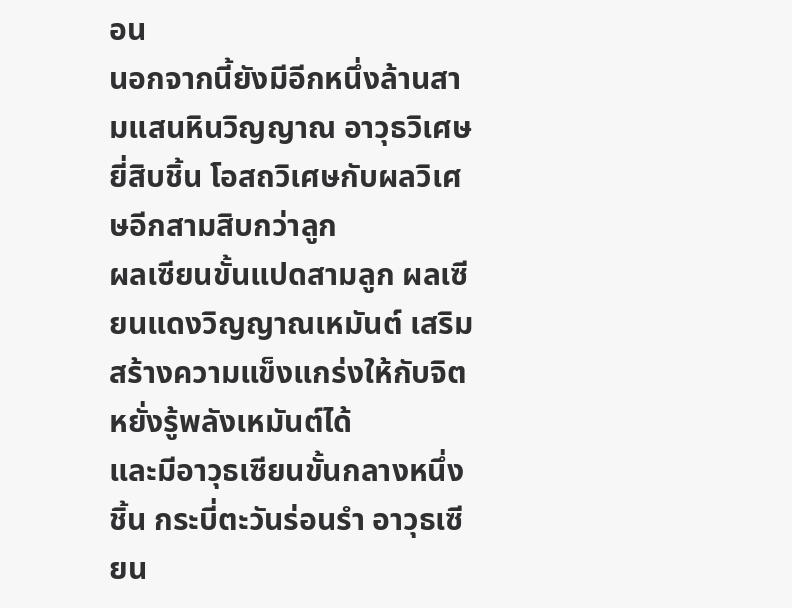อน
นอกจากนี้ยังมีอีกหนึ่งล้านสามแสนหินวิญญาณ อาวุธวิเศษยี่สิบชิ้น โอสถวิเศษกับผลวิเศษอีกสามสิบกว่าลูก
ผลเซียนขั้นแปดสามลูก ผลเซียนแดงวิญญาณเหมันต์ เสริมสร้างความแข็งแกร่งให้กับจิต หยั่งรู้พลังเหมันต์ได้
และมีอาวุธเซียนขั้นกลางหนึ่งชิ้น กระบี่ตะวันร่อนรำ อาวุธเซียน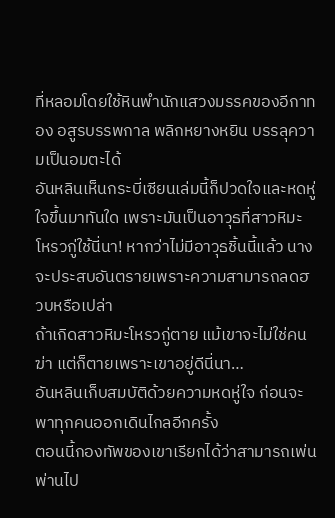ที่หลอมโดยใช้หินพำนักแสวงมรรคของอีกาทอง อสูรบรรพกาล พลิกหยางหยิน บรรลุความเป็นอมตะได้
อันหลินเห็นกระบี่เซียนเล่มนี้ก็ปวดใจและหดหู่ใจขึ้นมาทันใด เพราะมันเป็นอาวุธที่สาวหิมะโหรวกู่ใช้นี่นา! หากว่าไม่มีอาวุธชิ้นนี้แล้ว นางจะประสบอันตรายเพราะความสามารถลดฮวบหรือเปล่า
ถ้าเกิดสาวหิมะโหรวกู่ตาย แม้เขาจะไม่ใช่คนฆ่า แต่ก็ตายเพราะเขาอยู่ดีนี่นา…
อันหลินเก็บสมบัติด้วยความหดหู่ใจ ก่อนจะพาทุกคนออกเดินไกลอีกครั้ง
ตอนนี้กองทัพของเขาเรียกได้ว่าสามารถเพ่นพ่านไป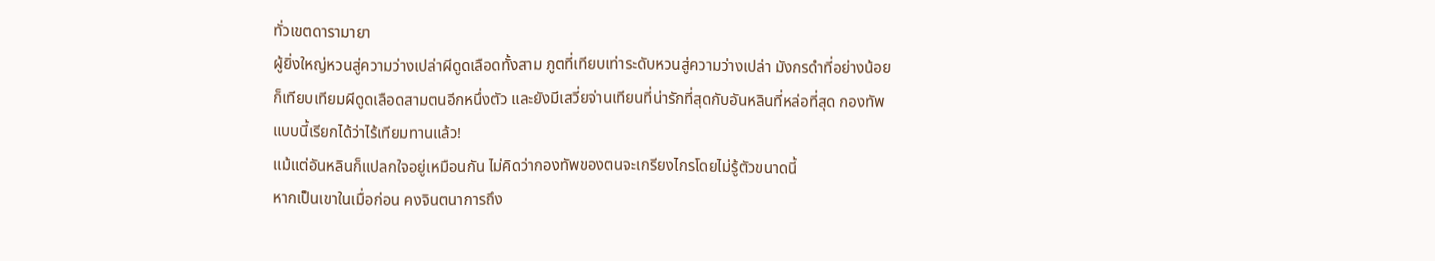ทั่วเขตดารามายา
ผู้ยิ่งใหญ่หวนสู่ความว่างเปล่าผีดูดเลือดทั้งสาม ภูตที่เทียบเท่าระดับหวนสู่ความว่างเปล่า มังกรดำที่อย่างน้อยก็เทียบเทียมผีดูดเลือดสามตนอีกหนึ่งตัว และยังมีเสวี่ยจ่านเทียนที่น่ารักที่สุดกับอันหลินที่หล่อที่สุด กองทัพแบบนี้เรียกได้ว่าไร้เทียมทานแล้ว!
แม้แต่อันหลินก็แปลกใจอยู่เหมือนกัน ไม่คิดว่ากองทัพของตนจะเกรียงไกรโดยไม่รู้ตัวขนาดนี้
หากเป็นเขาในเมื่อก่อน คงจินตนาการถึง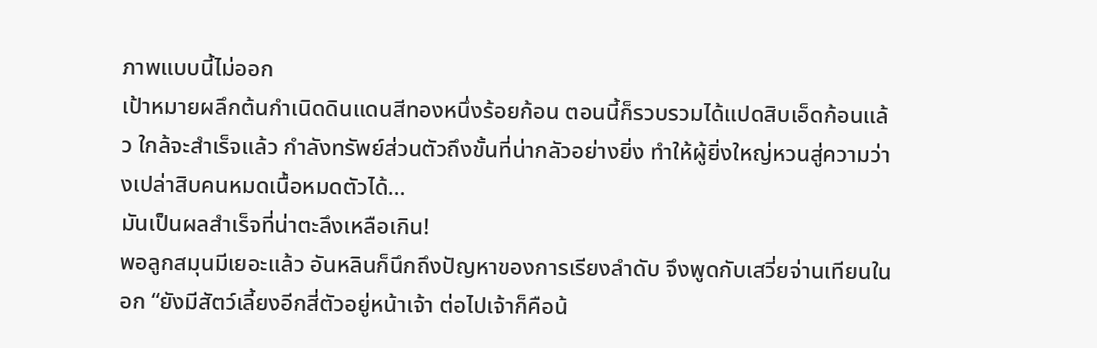ภาพแบบนี้ไม่ออก
เป้าหมายผลึกต้นกำเนิดดินแดนสีทองหนึ่งร้อยก้อน ตอนนี้ก็รวบรวมได้แปดสิบเอ็ดก้อนแล้ว ใกล้จะสำเร็จแล้ว กำลังทรัพย์ส่วนตัวถึงขั้นที่น่ากลัวอย่างยิ่ง ทำให้ผู้ยิ่งใหญ่หวนสู่ความว่างเปล่าสิบคนหมดเนื้อหมดตัวได้…
มันเป็นผลสำเร็จที่น่าตะลึงเหลือเกิน!
พอลูกสมุนมีเยอะแล้ว อันหลินก็นึกถึงปัญหาของการเรียงลำดับ จึงพูดกับเสวี่ยจ่านเทียนในอก “ยังมีสัตว์เลี้ยงอีกสี่ตัวอยู่หน้าเจ้า ต่อไปเจ้าก็คือน้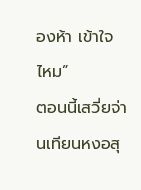องห้า เข้าใจไหม”
ตอนนี้เสวี่ยจ่านเทียนหงอสุ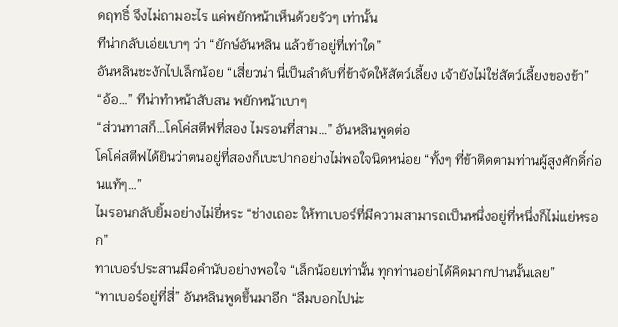ดฤทธิ์ จึงไม่ถามอะไร แค่พยักหน้าเห็นด้วยรัวๆ เท่านั้น
ทีน่ากลับเอ่ยเบาๆ ว่า “ยักษ์อันหลิน แล้วข้าอยู่ที่เท่าใด”
อันหลินชะงักไปเล็กน้อย “เสี่ยวน่า นี่เป็นลำดับที่ข้าจัดให้สัตว์เลี้ยง เจ้ายังไม่ใช่สัตว์เลี้ยงของข้า”
“อ้อ…” ทีน่าทำหน้าสับสน พยักหน้าเบาๆ
“ส่วนทาสก็…โคโค่สตีฟที่สอง ไมรอนที่สาม…” อันหลินพูดต่อ
โคโค่สตีฟได้ยินว่าตนอยู่ที่สองก็เบะปากอย่างไม่พอใจนิดหน่อย “ทั้งๆ ที่ข้าติดตามท่านผู้สูงศักดิ์ก่อนแท้ๆ…”
ไมรอนกลับยิ้มอย่างไม่ยี่หระ “ช่างเถอะ ให้ทาเบอร์ที่มีความสามารถเป็นหนึ่งอยู่ที่หนึ่งก็ไม่แย่หรอก”
ทาเบอร์ประสานมือคำนับอย่างพอใจ “เล็กน้อยเท่านั้น ทุกท่านอย่าได้คิดมากปานนั้นเลย”
“ทาเบอร์อยู่ที่สี่” อันหลินพูดขึ้นมาอีก “ลืมบอกไปน่ะ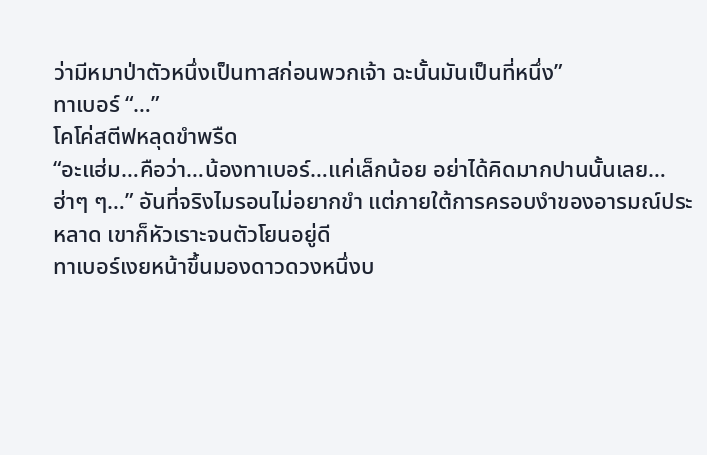ว่ามีหมาป่าตัวหนึ่งเป็นทาสก่อนพวกเจ้า ฉะนั้นมันเป็นที่หนึ่ง”
ทาเบอร์ “…”
โคโค่สตีฟหลุดขำพรืด
“อะแฮ่ม…คือว่า…น้องทาเบอร์…แค่เล็กน้อย อย่าได้คิดมากปานนั้นเลย…ฮ่าๆ ๆ…” อันที่จริงไมรอนไม่อยากขำ แต่ภายใต้การครอบงำของอารมณ์ประหลาด เขาก็หัวเราะจนตัวโยนอยู่ดี
ทาเบอร์เงยหน้าขึ้นมองดาวดวงหนึ่งบ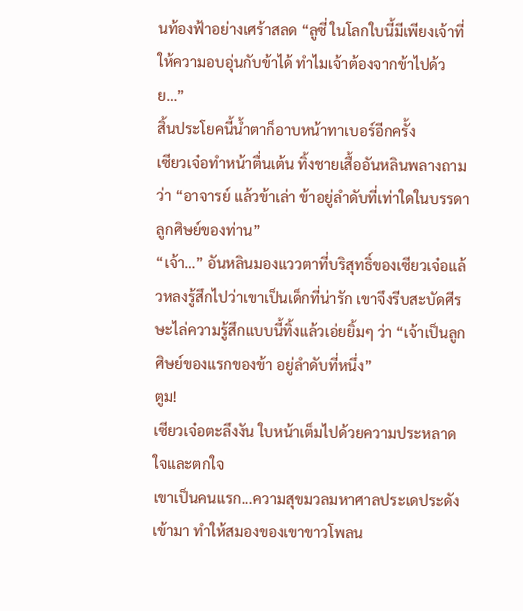นท้องฟ้าอย่างเศร้าสลด “ลูซี่ ในโลกใบนี้มีเพียงเจ้าที่ให้ความอบอุ่นกับข้าได้ ทำไมเจ้าต้องจากข้าไปด้วย…”
สิ้นประโยคนี้น้ำตาก็อาบหน้าทาเบอร์อีกครั้ง
เซียวเจ๋อทำหน้าตื่นเต้น ทิ้งชายเสื้ออันหลินพลางถามว่า “อาจารย์ แล้วข้าเล่า ข้าอยู่ลำดับที่เท่าใดในบรรดาลูกศิษย์ของท่าน”
“เจ้า…” อันหลินมองแววตาที่บริสุทธิ์ของเซียวเจ๋อแล้วหลงรู้สึกไปว่าเขาเป็นเด็กที่น่ารัก เขาจึงรีบสะบัดศีรษะไล่ความรู้สึกแบบนี้ทิ้งแล้วเอ่ยยิ้มๆ ว่า “เจ้าเป็นลูกศิษย์ของแรกของข้า อยู่ลำดับที่หนึ่ง”
ตูม!
เซียวเจ๋อตะลึงงัน ใบหน้าเต็มไปด้วยความประหลาดใจและตกใจ
เขาเป็นคนแรก...ความสุขมวลมหาศาลประเดประดังเข้ามา ทำให้สมองของเขาขาวโพลน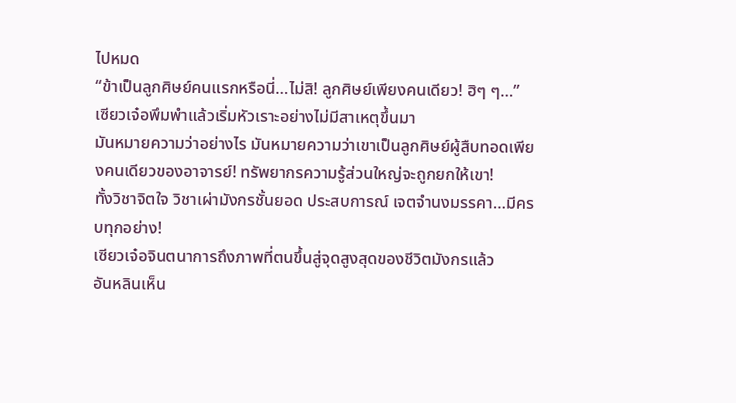ไปหมด
“ข้าเป็นลูกศิษย์คนแรกหรือนี่…ไม่สิ! ลูกศิษย์เพียงคนเดียว! ฮิๆ ๆ…” เซียวเจ๋อพึมพำแล้วเริ่มหัวเราะอย่างไม่มีสาเหตุขึ้นมา
มันหมายความว่าอย่างไร มันหมายความว่าเขาเป็นลูกศิษย์ผู้สืบทอดเพียงคนเดียวของอาจารย์! ทรัพยากรความรู้ส่วนใหญ่จะถูกยกให้เขา!
ทั้งวิชาจิตใจ วิชาเผ่ามังกรชั้นยอด ประสบการณ์ เจตจำนงมรรคา…มีครบทุกอย่าง!
เซียวเจ๋อจินตนาการถึงภาพที่ตนขึ้นสู่จุดสูงสุดของชีวิตมังกรแล้ว
อันหลินเห็น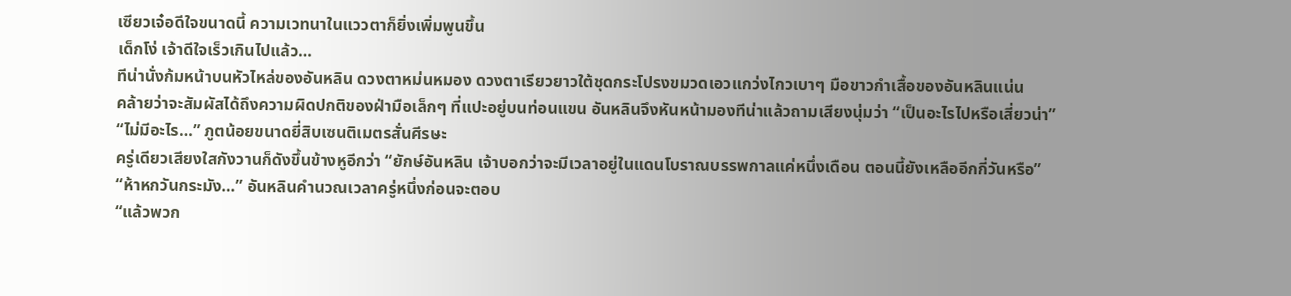เซียวเจ๋อดีใจขนาดนี้ ความเวทนาในแววตาก็ยิ่งเพิ่มพูนขึ้น
เด็กโง่ เจ้าดีใจเร็วเกินไปแล้ว…
ทีน่านั่งก้มหน้าบนหัวไหล่ของอันหลิน ดวงตาหม่นหมอง ดวงตาเรียวยาวใต้ชุดกระโปรงขมวดเอวแกว่งไกวเบาๆ มือขาวกำเสื้อของอันหลินแน่น
คล้ายว่าจะสัมผัสได้ถึงความผิดปกติของฝ่ามือเล็กๆ ที่แปะอยู่บนท่อนแขน อันหลินจึงหันหน้ามองทีน่าแล้วถามเสียงนุ่มว่า “เป็นอะไรไปหรือเสี่ยวน่า”
“ไม่มีอะไร…” ภูตน้อยขนาดยี่สิบเซนติเมตรสั่นศีรษะ
ครู่เดียวเสียงใสกังวานก็ดังขึ้นข้างหูอีกว่า “ยักษ์อันหลิน เจ้าบอกว่าจะมีเวลาอยู่ในแดนโบราณบรรพกาลแค่หนึ่งเดือน ตอนนี้ยังเหลืออีกกี่วันหรือ”
“ห้าหกวันกระมัง…” อันหลินคำนวณเวลาครู่หนึ่งก่อนจะตอบ
“แล้วพวก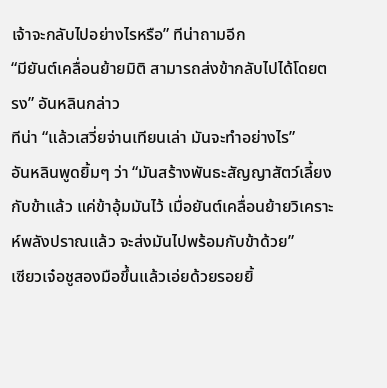เจ้าจะกลับไปอย่างไรหรือ” ทีน่าถามอีก
“มียันต์เคลื่อนย้ายมิติ สามารถส่งข้ากลับไปได้โดยตรง” อันหลินกล่าว
ทีน่า “แล้วเสวี่ยจ่านเทียนเล่า มันจะทำอย่างไร”
อันหลินพูดยิ้มๆ ว่า “มันสร้างพันธะสัญญาสัตว์เลี้ยงกับข้าแล้ว แค่ข้าอุ้มมันไว้ เมื่อยันต์เคลื่อนย้ายวิเคราะห์พลังปราณแล้ว จะส่งมันไปพร้อมกับข้าด้วย”
เซียวเจ๋อชูสองมือขึ้นแล้วเอ่ยด้วยรอยยิ้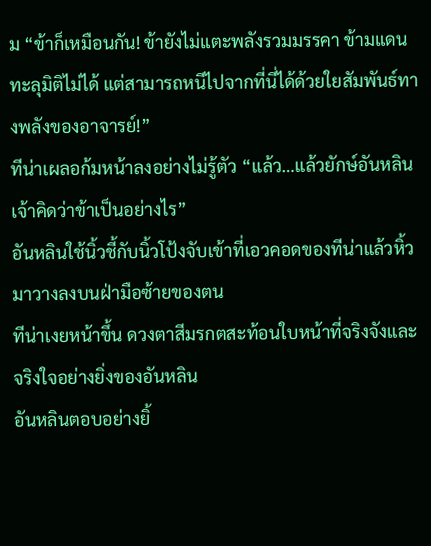ม “ข้าก็เหมือนกัน! ข้ายังไม่แตะพลังรวมมรรคา ข้ามแดนทะลุมิติไม่ได้ แต่สามารถหนีไปจากที่นี่ได้ด้วยใยสัมพันธ์ทางพลังของอาจารย์!”
ทีน่าเผลอก้มหน้าลงอย่างไม่รู้ตัว “แล้ว…แล้วยักษ์อันหลิน เจ้าคิดว่าข้าเป็นอย่างไร”
อันหลินใช้นิ้วชี้กับนิ้วโป้งจับเข้าที่เอวคอดของทีน่าแล้วหิ้วมาวางลงบนฝ่ามือซ้ายของตน
ทีน่าเงยหน้าขึ้น ดวงตาสีมรกตสะท้อนใบหน้าที่จริงจังและจริงใจอย่างยิ่งของอันหลิน
อันหลินตอบอย่างยิ้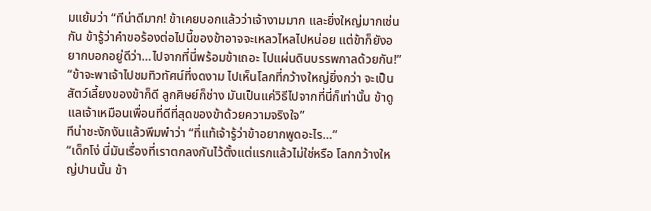มแย้มว่า “ทีน่าดีมาก! ข้าเคยบอกแล้วว่าเจ้างามมาก และยิ่งใหญ่มากเช่นกัน ข้ารู้ว่าคำขอร้องต่อไปนี้ของข้าอาจจะเหลวไหลไปหน่อย แต่ข้าก็ยังอยากบอกอยู่ดีว่า…ไปจากที่นี่พร้อมข้าเถอะ ไปแผ่นดินบรรพกาลด้วยกัน!”
“ข้าจะพาเจ้าไปชมทิวทัศน์ที่งดงาม ไปเห็นโลกที่กว้างใหญ่ยิ่งกว่า จะเป็นสัตว์เลี้ยงของข้าก็ดี ลูกศิษย์ก็ช่าง มันเป็นแค่วิธีไปจากที่นี่ก็เท่านั้น ข้าดูแลเจ้าเหมือนเพื่อนที่ดีที่สุดของข้าด้วยความจริงใจ”
ทีน่าชะงักงันแล้วพึมพำว่า “ที่แท้เจ้ารู้ว่าข้าอยากพูดอะไร…”
“เด็กโง่ นี่มันเรื่องที่เราตกลงกันไว้ตั้งแต่แรกแล้วไม่ใช่หรือ โลกกว้างใหญ่ปานนั้น ข้า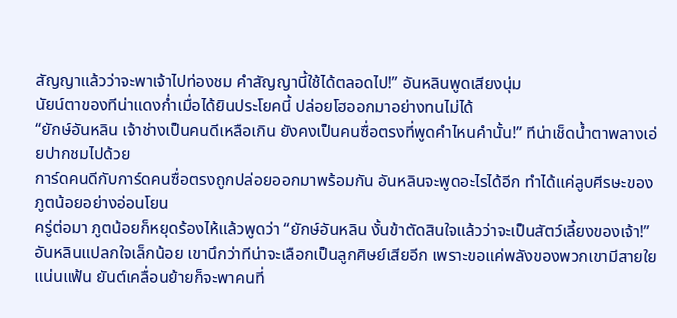สัญญาแล้วว่าจะพาเจ้าไปท่องชม คำสัญญานี้ใช้ได้ตลอดไป!” อันหลินพูดเสียงนุ่ม
นัยน์ตาของทีน่าแดงก่ำเมื่อได้ยินประโยคนี้ ปล่อยโฮออกมาอย่างทนไม่ได้
“ยักษ์อันหลิน เจ้าช่างเป็นคนดีเหลือเกิน ยังคงเป็นคนซื่อตรงที่พูดคำไหนคำนั้น!” ทีน่าเช็ดน้ำตาพลางเอ่ยปากชมไปด้วย
การ์ดคนดีกับการ์ดคนซื่อตรงถูกปล่อยออกมาพร้อมกัน อันหลินจะพูดอะไรได้อีก ทำได้แค่ลูบศีรษะของภูตน้อยอย่างอ่อนโยน
ครู่ต่อมา ภูตน้อยก็หยุดร้องไห้แล้วพูดว่า “ยักษ์อันหลิน งั้นข้าตัดสินใจแล้วว่าจะเป็นสัตว์เลี้ยงของเจ้า!”
อันหลินแปลกใจเล็กน้อย เขานึกว่าทีน่าจะเลือกเป็นลูกศิษย์เสียอีก เพราะขอแค่พลังของพวกเขามีสายใยแน่นแฟ้น ยันต์เคลื่อนย้ายก็จะพาคนที่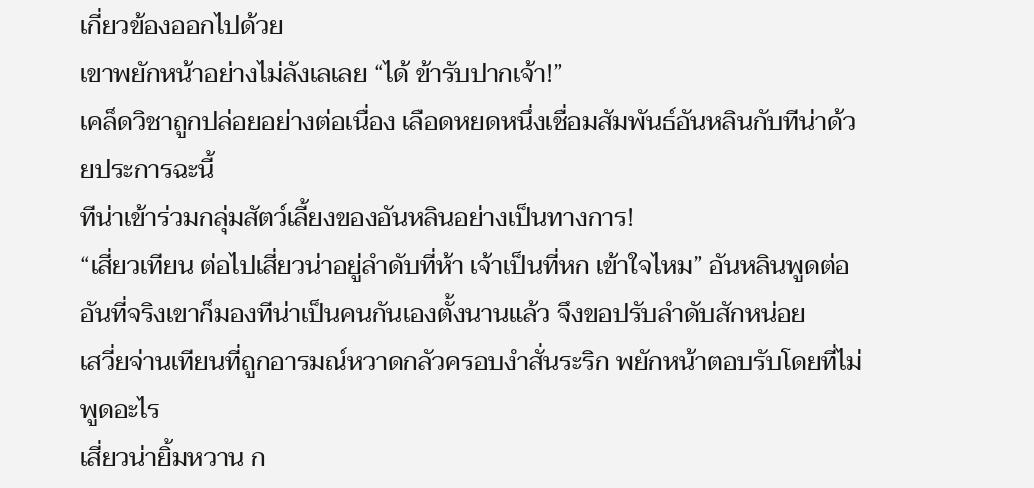เกี่ยวข้องออกไปด้วย
เขาพยักหน้าอย่างไม่ลังเลเลย “ได้ ข้ารับปากเจ้า!”
เคล็ดวิชาถูกปล่อยอย่างต่อเนื่อง เลือดหยดหนึ่งเชื่อมสัมพันธ์อันหลินกับทีน่าด้วยประการฉะนี้
ทีน่าเข้าร่วมกลุ่มสัตว์เลี้ยงของอันหลินอย่างเป็นทางการ!
“เสี่ยวเทียน ต่อไปเสี่ยวน่าอยู่ลำดับที่ห้า เจ้าเป็นที่หก เข้าใจไหม” อันหลินพูดต่อ
อันที่จริงเขาก็มองทีน่าเป็นคนกันเองตั้งนานแล้ว จึงขอปรับลำดับสักหน่อย
เสวี่ยจ่านเทียนที่ถูกอารมณ์หวาดกลัวครอบงำสั่นระริก พยักหน้าตอบรับโดยที่ไม่พูดอะไร
เสี่ยวน่ายิ้มหวาน ก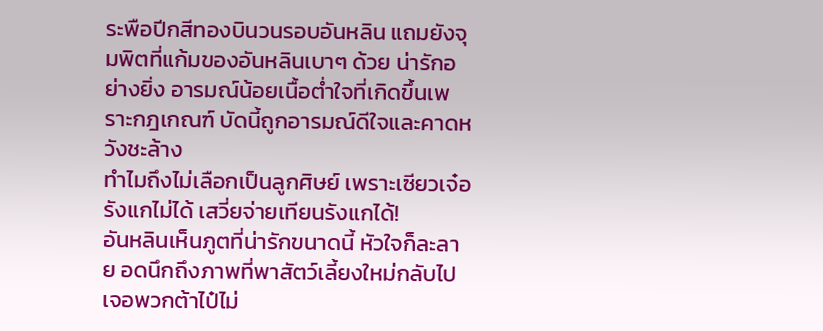ระพือปีกสีทองบินวนรอบอันหลิน แถมยังจุมพิตที่แก้มของอันหลินเบาๆ ด้วย น่ารักอย่างยิ่ง อารมณ์น้อยเนื้อต่ำใจที่เกิดขึ้นเพราะกฎเกณฑ์ บัดนี้ถูกอารมณ์ดีใจและคาดหวังชะล้าง
ทำไมถึงไม่เลือกเป็นลูกศิษย์ เพราะเซียวเจ๋อรังแกไม่ได้ เสวี่ยจ่ายเทียนรังแกได้!
อันหลินเห็นภูตที่น่ารักขนาดนี้ หัวใจก็ละลาย อดนึกถึงภาพที่พาสัตว์เลี้ยงใหม่กลับไปเจอพวกต้าไป๋ไม่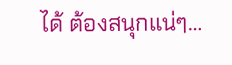ได้ ต้องสนุกแน่ๆ…